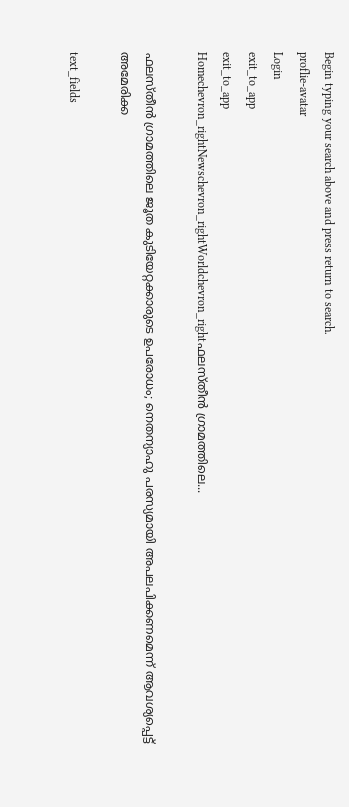Begin typing your search above and press return to search.
proflie-avatar
Login
exit_to_app
exit_to_app
Homechevron_rightNewschevron_rightWorldchevron_rightഫലസ്തീൻ ഗ്രാമത്തിലെ...

ഫലസ്തീൻ ഗ്രാമത്തിലെ ജൂത കുടിയേറ്റക്കാരുടെ ഉപരോധം; നെതന്യാഹു പരസ്യമായി അപലപിക്കണമെന്ന് ആവശ്യപ്പെട്ട് അമേരിക്ക

text_fields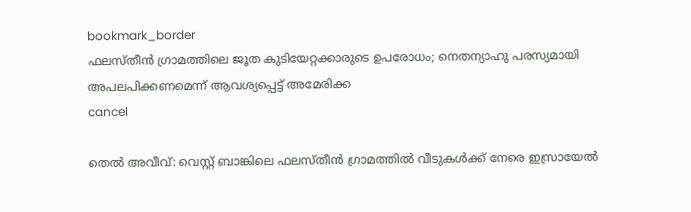bookmark_border
ഫലസ്തീൻ ഗ്രാമത്തിലെ ജൂത കുടിയേറ്റക്കാരുടെ ഉപരോധം; നെതന്യാഹു പരസ്യമായി അപലപിക്കണമെന്ന് ആവശ്യപ്പെട്ട് അമേരിക്ക
cancel

തെൽ അവീവ്: വെസ്റ്റ് ബാങ്കിലെ ഫലസ്തീൻ ഗ്രാമത്തിൽ വീടുകൾക്ക് നേരെ ഇസ്രായേൽ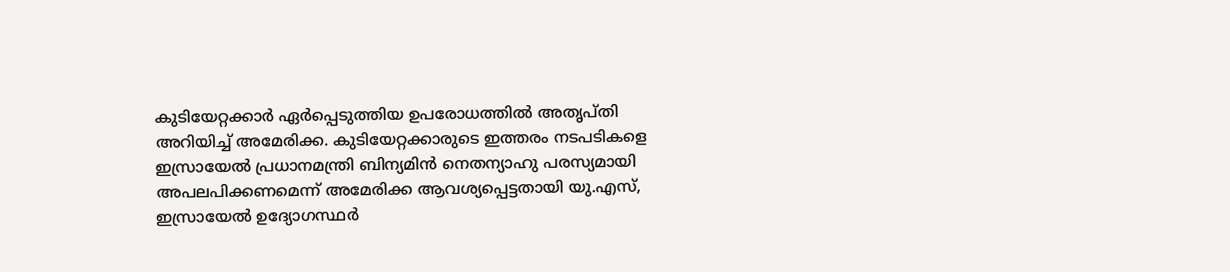കുടിയേറ്റക്കാർ ഏർപ്പെടുത്തിയ ഉപരോധത്തിൽ അതൃപ്തി അറിയിച്ച് അമേരിക്ക. കുടിയേറ്റക്കാരുടെ ഇത്തരം നടപടികളെ ഇസ്രായേൽ പ്രധാനമന്ത്രി ബിന്യമിൻ നെതന്യാഹു പരസ്യമായി അപലപിക്കണമെന്ന് അമേരിക്ക ആവശ്യപ്പെട്ടതായി യു.എസ്, ഇസ്രായേൽ ഉദ്യോഗസ്ഥർ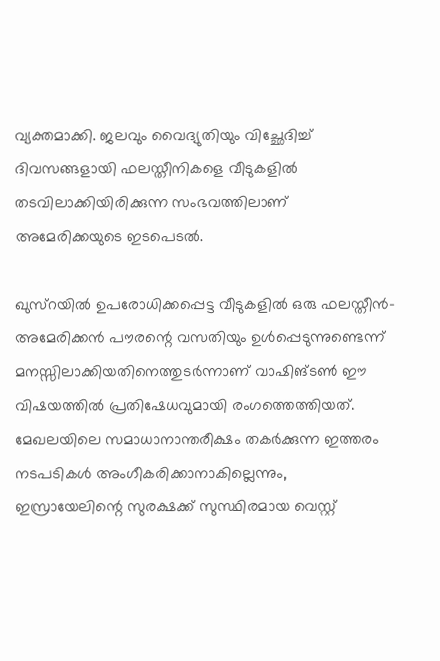വ്യക്തമാക്കി. ജലവും വൈദ്യുതിയും വിച്ഛേദിച്ച് ദിവസങ്ങളായി ഫലസ്തീനികളെ വീടുകളിൽ തടവിലാക്കിയിരിക്കുന്ന സംഭവത്തിലാണ് അമേരിക്കയുടെ ഇടപെടൽ.

ഖുസ്റയിൽ ഉപരോധിക്കപ്പെട്ട വീടുകളിൽ ഒരു ഫലസ്തീൻ-അമേരിക്കൻ പൗരന്റെ വസതിയും ഉൾപ്പെടുന്നുണ്ടെന്ന് മനസ്സിലാക്കിയതിനെത്തുടർന്നാണ് വാഷിങ്ടൺ ഈ വിഷയത്തിൽ പ്രതിഷേധവുമായി രംഗത്തെത്തിയത്. മേഖലയിലെ സമാധാനാന്തരീക്ഷം തകർക്കുന്ന ഇത്തരം നടപടികൾ അംഗീകരിക്കാനാകില്ലെന്നും, ഇസ്രായേലിന്റെ സുരക്ഷക്ക് സുസ്ഥിരമായ വെസ്റ്റ്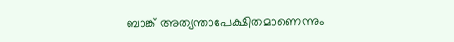ബാങ്ക് അത്യന്താപേക്ഷിതമാണെന്നും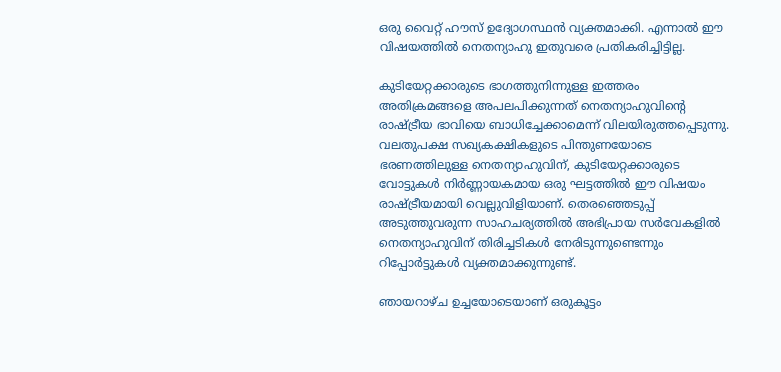ഒരു വൈറ്റ് ഹൗസ് ഉദ്യോഗസ്ഥൻ വ്യക്തമാക്കി. എന്നാൽ ഈ വിഷയത്തിൽ നെതന്യാഹു ഇതുവരെ പ്രതികരിച്ചിട്ടില്ല.

കുടിയേറ്റക്കാരുടെ ഭാഗത്തുനിന്നുള്ള ഇത്തരം അതിക്രമങ്ങളെ അപലപിക്കുന്നത് നെതന്യാഹുവിന്റെ രാഷ്ട്രീയ ഭാവിയെ ബാധിച്ചേക്കാമെന്ന് വിലയിരുത്തപ്പെടുന്നു. വലതുപക്ഷ സഖ്യകക്ഷികളുടെ പിന്തുണയോടെ ഭരണത്തിലുള്ള നെതന്യാഹുവിന്, കുടിയേറ്റക്കാരുടെ വോട്ടുകൾ നിർണ്ണായകമായ ഒരു ഘട്ടത്തിൽ ഈ വിഷയം രാഷ്ട്രീയമായി വെല്ലുവിളിയാണ്. തെരഞ്ഞെടുപ്പ് അടുത്തുവരുന്ന സാഹചര്യത്തിൽ അഭിപ്രായ സർവേകളിൽ നെതന്യാഹുവിന് തിരിച്ചടികൾ നേരിടുന്നുണ്ടെന്നും റിപ്പോർട്ടുകൾ വ്യക്തമാക്കുന്നുണ്ട്.

ഞായറാഴ്ച ഉച്ചയോടെയാണ് ഒരുകൂട്ടം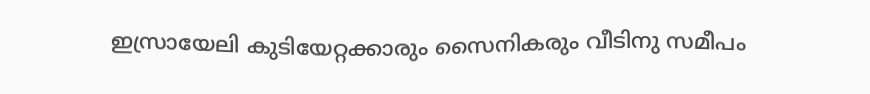ഇസ്രായേലി കുടിയേറ്റക്കാരും സൈനികരും വീടിനു സമീപം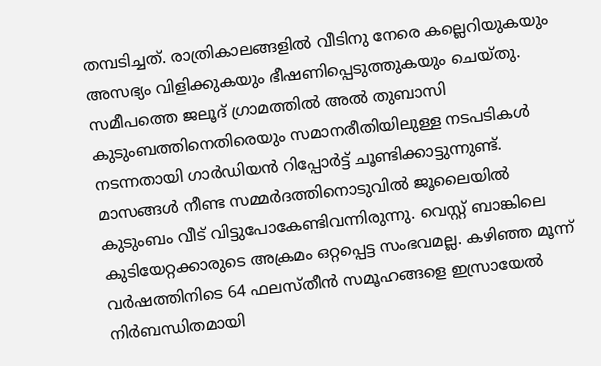തമ്പടിച്ചത്. രാത്രികാലങ്ങളിൽ വീടിനു നേരെ കല്ലെറിയുകയും അസഭ്യം വിളിക്കുകയും ഭീഷണിപ്പെടുത്തുകയും ചെയ്തു. സമീപത്തെ ജലൂദ് ഗ്രാമത്തിൽ അൽ തുബാസി കുടുംബത്തിനെതിരെയും സമാനരീതിയിലുള്ള നടപടികൾ നടന്നതായി ഗാർഡിയൻ റിപ്പോർട്ട് ചൂണ്ടിക്കാട്ടുന്നുണ്ട്. മാസങ്ങൾ നീണ്ട സമ്മർദത്തിനൊടുവിൽ ജൂലൈയിൽ കുടുംബം വീട് വിട്ടുപോകേണ്ടിവന്നിരുന്നു. വെസ്റ്റ് ബാങ്കിലെ കുടിയേറ്റക്കാരുടെ അക്രമം ഒറ്റപ്പെട്ട സംഭവമല്ല. കഴിഞ്ഞ മൂന്ന് വർഷത്തിനിടെ 64 ഫലസ്തീൻ സമൂഹങ്ങളെ ഇസ്രായേൽ നിർബന്ധിതമായി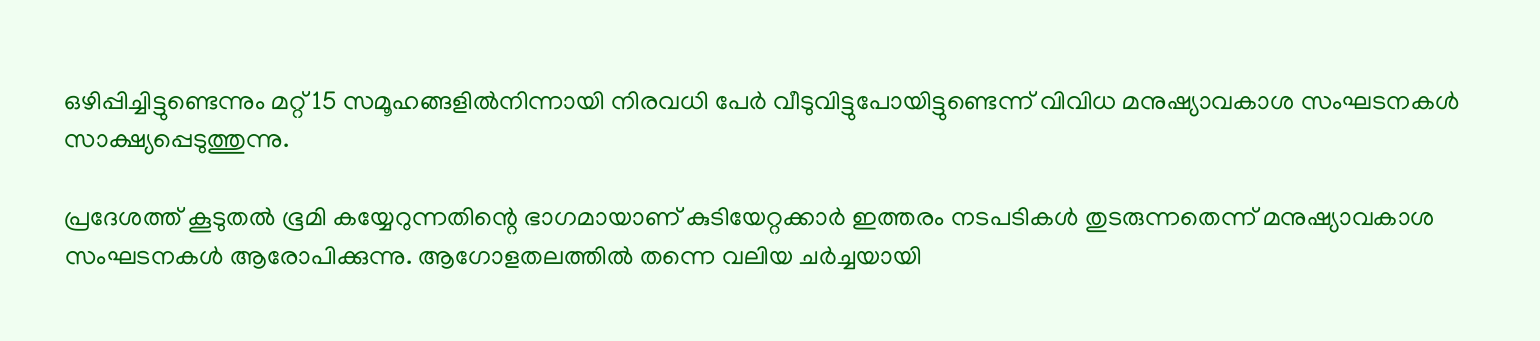ഒഴിപ്പിച്ചിട്ടുണ്ടെന്നും മറ്റ് 15 സമൂഹങ്ങളിൽനിന്നായി നിരവധി പേർ വീടുവിട്ടുപോയിട്ടുണ്ടെന്ന് വിവിധ മനുഷ്യാവകാശ സംഘടനകൾ സാക്ഷ്യപ്പെടുത്തുന്നു.

പ്രദേശത്ത് കൂടുതൽ ഭൂമി കയ്യേറുന്നതിന്റെ ഭാഗമായാണ് കുടിയേറ്റക്കാർ ഇത്തരം നടപടികൾ തുടരുന്നതെന്ന് മനുഷ്യാവകാശ സംഘടനകൾ ആരോപിക്കുന്നു. ആഗോളതലത്തിൽ തന്നെ വലിയ ചർച്ചയായി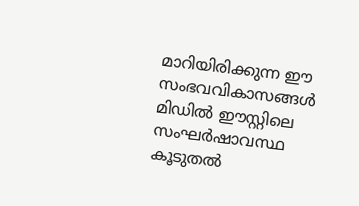മാറിയിരിക്കുന്ന ഈ സംഭവവികാസങ്ങൾ മിഡിൽ ഈസ്റ്റിലെ സംഘർഷാവസ്ഥ കൂടുതൽ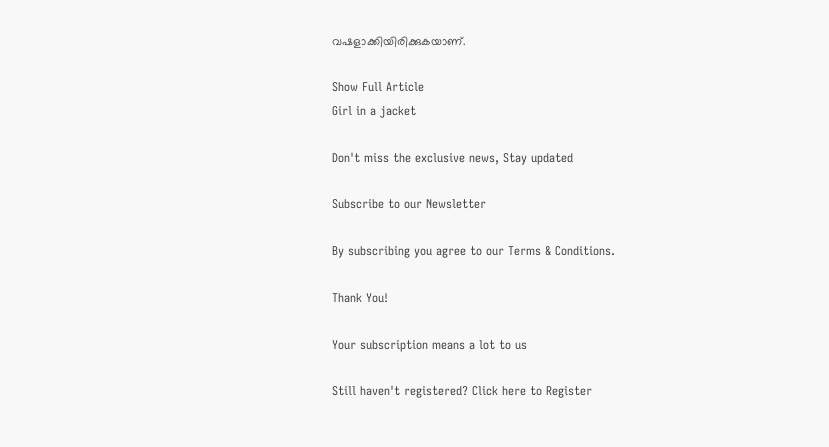വഷളാക്കിയിരിക്കുകയാണ്.

Show Full Article
Girl in a jacket

Don't miss the exclusive news, Stay updated

Subscribe to our Newsletter

By subscribing you agree to our Terms & Conditions.

Thank You!

Your subscription means a lot to us

Still haven't registered? Click here to Register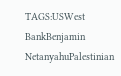TAGS:USWest BankBenjamin NetanyahuPalestinian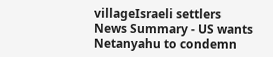villageIsraeli settlers
News Summary - US wants Netanyahu to condemn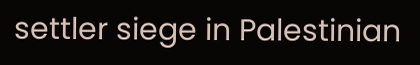settler siege in Palestinian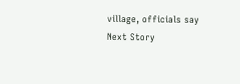village, officials say
Next Story